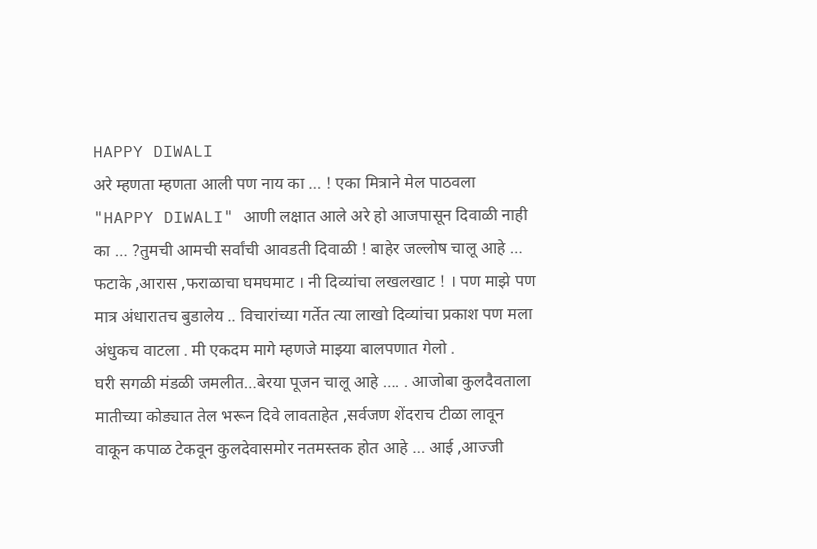HAPPY DIWALI
अरे म्हणता म्हणता आली पण नाय का … ! एका मित्राने मेल पाठवला "HAPPY DIWALI" आणी लक्षात आले अरे हो आजपासून दिवाळी नाही का … ?तुमची आमची सर्वांची आवडती दिवाळी ! बाहेर जल्लोष चालू आहे … फटाके ,आरास ,फराळाचा घमघमाट । नी दिव्यांचा लखलखाट ! । पण माझे पण मात्र अंधारातच बुडालेय .. विचारांच्या गर्तेत त्या लाखो दिव्यांचा प्रकाश पण मला अंधुकच वाटला . मी एकदम मागे म्हणजे माझ्या बालपणात गेलो .
घरी सगळी मंडळी जमलीत…बेरया पूजन चालू आहे …. . आजोबा कुलदैवताला मातीच्या कोड्यात तेल भरून दिवे लावताहेत ,सर्वजण शेंदराच टीळा लावून वाकून कपाळ टेकवून कुलदेवासमोर नतमस्तक होत आहे … आई ,आज्जी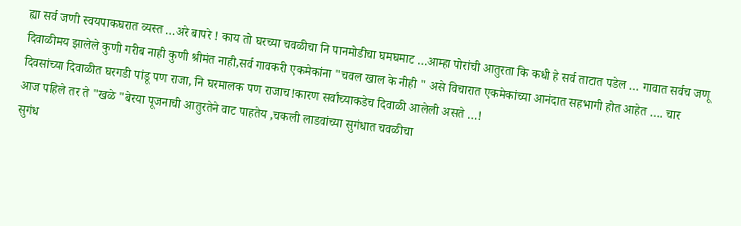ह्या सर्व जणी स्वयपाकघरात व्यस्त …अरे बापरे ! काय तो घरच्या चवळीचा नि पानमोडीचा घमघमाट …आम्हा पोरांची आतुरता कि कधी हे सर्व ताटात पडेल … गावात सर्वच जणू दिवाळीमय झालेले कुणी गरीब नाही कुणी श्रीमंत नाही,सर्व गावकरी एकमेकांना "चवल खाल के नीही " असे विचारात एकमेकांच्या आनंदात सहभागी होत आहेत …. चार दिवसांच्या दिवाळीत घरगडी पांडू पण राजा, नि घरमालक पण राजाच!कारण सर्वांच्याकडेच दिवाळी आलेली असते …!
आज पहिले तर ते "खळे "बेरया पूजनाची आतुरतेने वाट पाहतेय ,चकली लाडवांच्या सुगंधात चवळीचा
सुगंध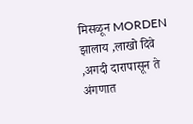मिसळून MORDEN झालाय ,लाखो दिवे ,अगदी दारापासून ते अंगणात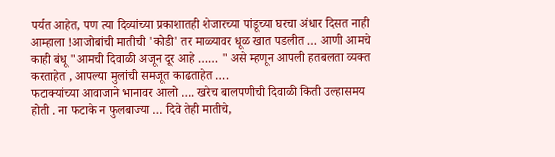पर्यत आहेत, पण त्या दिव्यांच्या प्रकाशातही शेजारच्या पांडूच्या घरचा अंधार दिसत नाही आम्हाला !आजोबांची मातीची 'कोडी' तर माळ्यावर धूळ खात पडलीत … आणी आमचे काही बंधू "आमची दिवाळी अजून दूर आहे …… " असे म्हणून आपली हतबलता व्यक्त करताहेत , आपल्या मुलांची समजूत काढताहेत ….
फटाक्यांच्या आवाजाने भानावर आलो …. खरेच बालपणीची दिवाळी किती उल्हासमय होती . ना फटाके न फुलबाज्या … दिवे तेही मातीचे,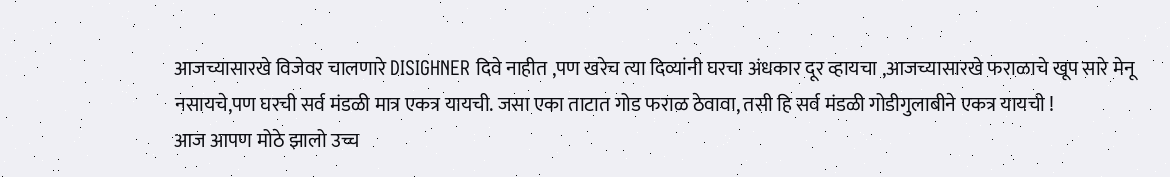आजच्यासारखे विजेवर चालणारे DISIGHNER दिवे नाहीत ,पण खरेच त्या दिव्यांनी घरचा अंधकार दूर व्हायचा ,आजच्यासारखे फराळाचे खूप सारे मेनू नसायचे,पण घरची सर्व मंडळी मात्र एकत्र यायची. जसा एका ताटात गोड फराळ ठेवावा, तसी हि सर्व मंडळी गोडीगुलाबीने एकत्र यायची !
आज आपण मोठे झालो उच्च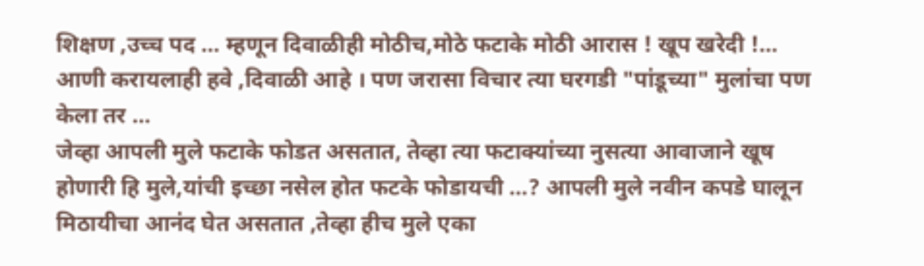शिक्षण ,उच्च पद … म्हणून दिवाळीही मोठीच,मोठे फटाके मोठी आरास ! खूप खरेदी !… आणी करायलाही हवे ,दिवाळी आहे । पण जरासा विचार त्या घरगडी "पांडूच्या" मुलांचा पण केला तर …
जेव्हा आपली मुले फटाके फोडत असतात, तेव्हा त्या फटाक्यांच्या नुसत्या आवाजाने खूष होणारी हि मुले,यांची इच्छा नसेल होत फटके फोडायची …? आपली मुले नवीन कपडे घालून मिठायीचा आनंद घेत असतात ,तेव्हा हीच मुले एका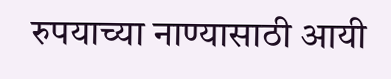रुपयाच्या नाण्यासाठी आयी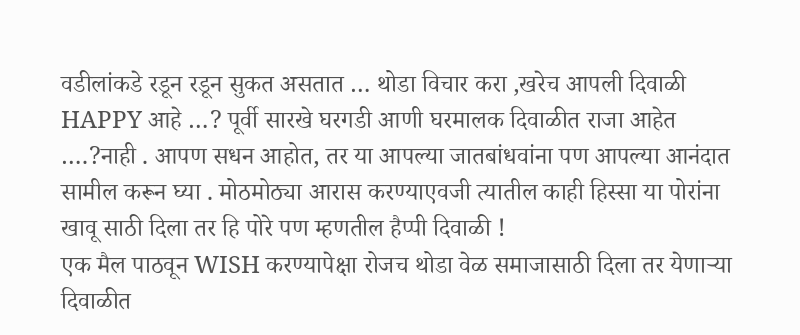वडीलांकडे रडून रडून सुकत असतात … थोडा विचार करा ,खरेच आपली दिवाळी HAPPY आहे …? पूर्वी सारखे घरगडी आणी घरमालक दिवाळीत राजा आहेत ….?नाही . आपण सधन आहोत, तर या आपल्या जातबांधवांना पण आपल्या आनंदात सामील करून घ्या . मोठमोठ्या आरास करण्याएवजी त्यातील काही हिस्सा या पोरांना खावू साठी दिला तर हि पोरे पण म्हणतील हैप्पी दिवाळी !
एक मैल पाठवून WISH करण्यापेक्षा रोजच थोडा वेळ समाजासाठी दिला तर येणाऱ्या दिवाळीत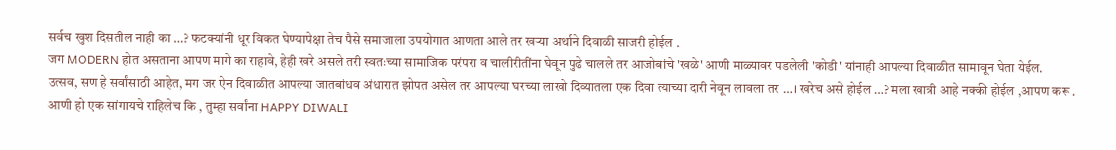सर्वच खुश दिसतील नाही का …? फटक्यांनी धूर विकत घेण्यापेक्षा तेच पैसे समाजाला उपयोगात आणता आले तर खऱ्या अर्थाने दिवाळी साजरी होईल .
जग MODERN होत असताना आपण मागे का राहावे, हेही खरे असले तरी स्वतःच्या सामाजिक परंपरा व चालीरीतींना घेवून पुढे चालले तर आजोबांचे 'खळे' आणी माळ्यावर पडलेली 'कोडी' यांनाही आपल्या दिवाळीत सामावून घेता येईल.
उत्सव, सण हे सर्वांसाठी आहेत, मग जर ऐन दिवाळीत आपल्या जातबांधव अंधारात झोपत असेल तर आपल्या घरच्या लाखो दिव्यातला एक दिवा त्याच्या दारी नेवून लावला तर …। खरेच असे होईल …? मला खात्री आहे नक्की होईल ,आपण करू .
आणी हो एक सांगायचे राहिलेच कि , तुम्हा सर्वांना HAPPY DIWALI